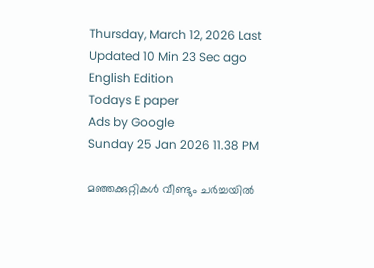Thursday, March 12, 2026 Last Updated 10 Min 23 Sec ago English Edition
Todays E paper
Ads by Google
Sunday 25 Jan 2026 11.38 PM

മഞ്ഞക്കുറ്റികള്‍ വീണ്ടും ചര്‍ച്ചയില്‍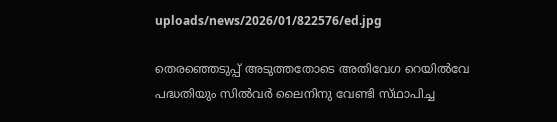uploads/news/2026/01/822576/ed.jpg

തെരഞ്ഞെടുപ്പ്‌ അടുത്തതോടെ അതിവേഗ റെയില്‍വേ പദ്ധതിയും സില്‍വര്‍ ലൈനിനു വേണ്ടി സ്‌ഥാപിച്ച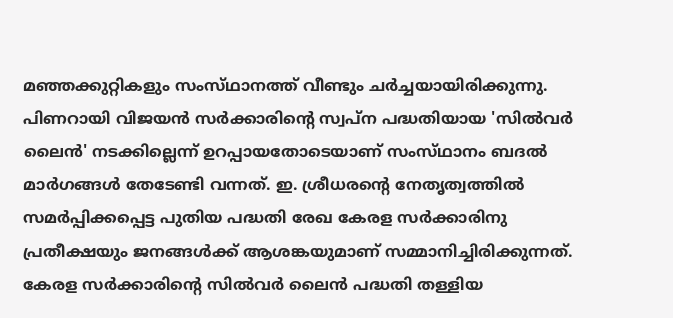മഞ്ഞക്കുറ്റികളും സംസ്‌ഥാനത്ത്‌ വീണ്ടും ചര്‍ച്ചയായിരിക്കുന്നു. പിണറായി വിജയന്‍ സര്‍ക്കാരിന്റെ സ്വപ്‌ന പദ്ധതിയായ 'സില്‍വര്‍ ലൈന്‍' നടക്കില്ലെന്ന്‌ ഉറപ്പായതോടെയാണ്‌ സംസ്‌ഥാനം ബദല്‍ മാര്‍ഗങ്ങള്‍ തേടേണ്ടി വന്നത്‌. ഇ. ശ്രീധരന്റെ നേതൃത്വത്തില്‍ സമര്‍പ്പിക്കപ്പെട്ട പുതിയ പദ്ധതി രേഖ കേരള സര്‍ക്കാരിനു പ്രതീക്ഷയും ജനങ്ങള്‍ക്ക്‌ ആശങ്കയുമാണ്‌ സമ്മാനിച്ചിരിക്കുന്നത്‌.
കേരള സര്‍ക്കാരിന്റെ സില്‍വര്‍ ലൈന്‍ പദ്ധതി തള്ളിയ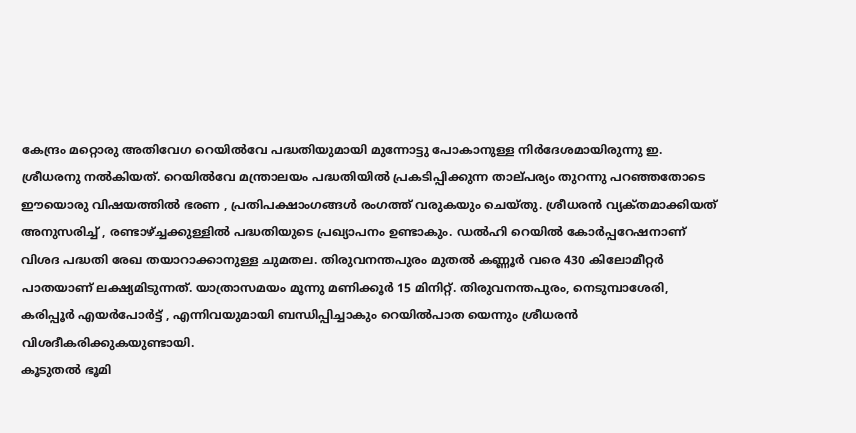കേന്ദ്രം മറ്റൊരു അതിവേഗ റെയില്‍വേ പദ്ധതിയുമായി മുന്നോട്ടു പോകാനുള്ള നിര്‍ദേശമായിരുന്നു ഇ. ശ്രീധരനു നല്‍കിയത്‌. റെയില്‍വേ മന്ത്രാലയം പദ്ധതിയില്‍ പ്രകടിപ്പിക്കുന്ന താല്‌പര്യം തുറന്നു പറഞ്ഞതോടെ ഈയൊരു വിഷയത്തില്‍ ഭരണ , പ്രതിപക്ഷാംഗങ്ങള്‍ രംഗത്ത്‌ വരുകയും ചെയ്‌തു. ശ്രീധരന്‍ വ്യക്‌തമാക്കിയത്‌ അനുസരിച്ച്‌ , രണ്ടാഴ്‌ച്ചക്കുള്ളില്‍ പദ്ധതിയുടെ പ്രഖ്യാപനം ഉണ്ടാകും. ഡല്‍ഹി റെയില്‍ കോര്‍പ്പറേഷനാണ്‌ വിശദ പദ്ധതി രേഖ തയാറാക്കാനുള്ള ചുമതല. തിരുവനന്തപുരം മുതല്‍ കണ്ണൂര്‍ വരെ 430 കിലോമീറ്റര്‍ പാതയാണ്‌ ലക്ഷ്യമിടുന്നത്‌. യാത്രാസമയം മൂന്നു മണിക്കൂര്‍ 15 മിനിറ്റ്‌. തിരുവനന്തപുരം, നെടുമ്പാശേരി, കരിപ്പൂര്‍ എയര്‍പോര്‍ട്ട്‌ , എന്നിവയുമായി ബന്ധിപ്പിച്ചാകും റെയില്‍പാത യെന്നും ശ്രീധരന്‍ വിശദീകരിക്കുകയുണ്ടായി.
കൂടുതല്‍ ഭൂമി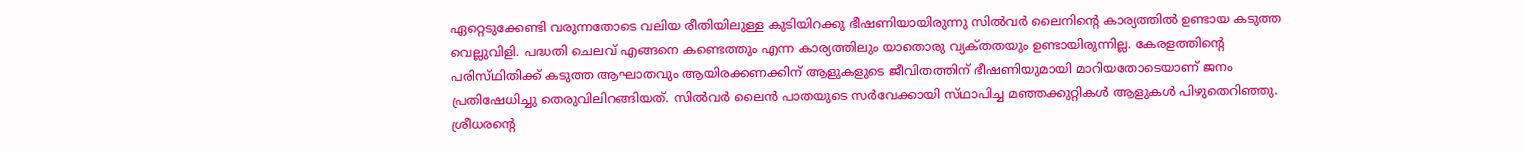ഏറ്റെടുക്കേണ്ടി വരുന്നതോടെ വലിയ രീതിയിലുള്ള കുടിയിറക്കു ഭീഷണിയായിരുന്നു സില്‍വര്‍ ലൈനിന്റെ കാര്യത്തില്‍ ഉണ്ടായ കടുത്ത വെല്ലുവിളി. പദ്ധതി ചെലവ്‌ എങ്ങനെ കണ്ടെത്തും എന്ന കാര്യത്തിലും യാതൊരു വ്യക്‌തതയും ഉണ്ടായിരുന്നില്ല. കേരളത്തിന്റെ പരിസ്‌ഥിതിക്ക്‌ കടുത്ത ആഘാതവും ആയിരക്കണക്കിന്‌ ആളുകളുടെ ജീവിതത്തിന്‌ ഭീഷണിയുമായി മാറിയതോടെയാണ്‌ ജനം പ്രതിഷേധിച്ചു തെരുവിലിറങ്ങിയത്‌. സില്‍വര്‍ ലൈന്‍ പാതയുടെ സര്‍വേക്കായി സ്‌ഥാപിച്ച മഞ്ഞക്കുറ്റികള്‍ ആളുകള്‍ പിഴുതെറിഞ്ഞു.
ശ്രീധരന്റെ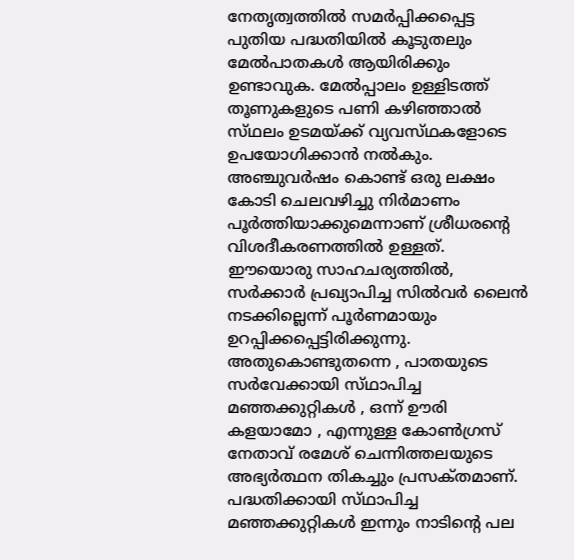നേതൃത്വത്തില്‍ സമര്‍പ്പിക്കപ്പെട്ട പുതിയ പദ്ധതിയില്‍ കൂടുതലും മേല്‍പാതകള്‍ ആയിരിക്കും ഉണ്ടാവുക. മേല്‍പ്പാലം ഉള്ളിടത്ത്‌ തൂണുകളുടെ പണി കഴിഞ്ഞാല്‍ സ്‌ഥലം ഉടമയ്‌ക്ക്‌ വ്യവസ്‌ഥകളോടെ ഉപയോഗിക്കാന്‍ നല്‍കും. അഞ്ചുവര്‍ഷം കൊണ്ട്‌ ഒരു ലക്ഷം കോടി ചെലവഴിച്ചു നിര്‍മാണം പൂര്‍ത്തിയാക്കുമെന്നാണ്‌ ശ്രീധരന്റെ വിശദീകരണത്തില്‍ ഉള്ളത്‌.
ഈയൊരു സാഹചര്യത്തില്‍, സര്‍ക്കാര്‍ പ്രഖ്യാപിച്ച സില്‍വര്‍ ലൈന്‍ നടക്കില്ലെന്ന്‌ പൂര്‍ണമായും ഉറപ്പിക്കപ്പെട്ടിരിക്കുന്നു. അതുകൊണ്ടുതന്നെ , പാതയുടെ സര്‍വേക്കായി സ്‌ഥാപിച്ച മഞ്ഞക്കുറ്റികള്‍ , ഒന്ന്‌ ഊരി കളയാമോ , എന്നുള്ള കോണ്‍ഗ്രസ്‌ നേതാവ്‌ രമേശ്‌ ചെന്നിത്തലയുടെ അഭ്യര്‍ത്ഥന തികച്ചും പ്രസക്‌തമാണ്‌. പദ്ധതിക്കായി സ്‌ഥാപിച്ച മഞ്ഞക്കുറ്റികള്‍ ഇന്നും നാടിന്റെ പല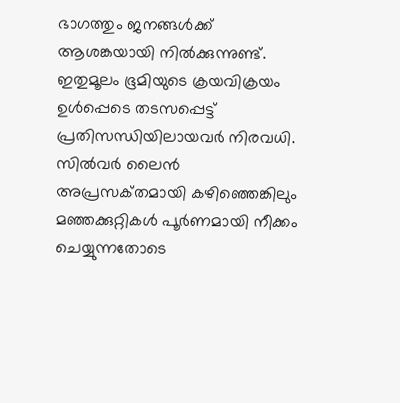ഭാഗത്തും ജനങ്ങള്‍ക്ക്‌ ആശങ്കയായി നില്‍ക്കുന്നുണ്ട്‌. ഇതുമൂലം ഭൂമിയുടെ ക്രയവിക്രയം ഉള്‍പ്പെടെ തടസപ്പെട്ട്‌ പ്രതിസന്ധിയിലായവര്‍ നിരവധി. സില്‍വര്‍ ലൈന്‍ അപ്രസക്‌തമായി കഴിഞ്ഞെങ്കിലും മഞ്ഞക്കുറ്റികള്‍ പൂര്‍ണമായി നീക്കം ചെയ്യുന്നതോടെ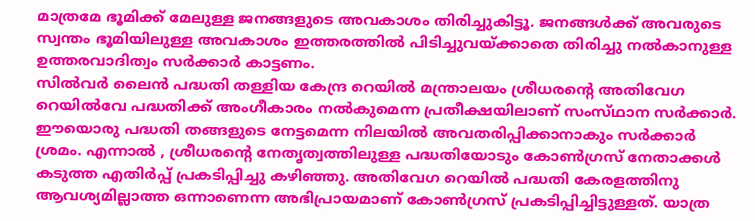മാത്രമേ ഭൂമിക്ക്‌ മേലുള്ള ജനങ്ങളുടെ അവകാശം തിരിച്ചുകിട്ടൂ. ജനങ്ങള്‍ക്ക്‌ അവരുടെ സ്വന്തം ഭൂമിയിലുള്ള അവകാശം ഇത്തരത്തില്‍ പിടിച്ചുവയ്‌ക്കാതെ തിരിച്ചു നല്‍കാനുള്ള ഉത്തരവാദിത്വം സര്‍ക്കാര്‍ കാട്ടണം.
സില്‍വര്‍ ലൈന്‍ പദ്ധതി തള്ളിയ കേന്ദ്ര റെയില്‍ മന്ത്രാലയം ശ്രീധരന്റെ അതിവേഗ റെയില്‍വേ പദ്ധതിക്ക്‌ അംഗീകാരം നല്‍കുമെന്ന പ്രതീക്ഷയിലാണ്‌ സംസ്‌ഥാന സര്‍ക്കാര്‍. ഈയൊരു പദ്ധതി തങ്ങളുടെ നേട്ടമെന്ന നിലയില്‍ അവതരിപ്പിക്കാനാകും സര്‍ക്കാര്‍ ശ്രമം. എന്നാല്‍ , ശ്രീധരന്റെ നേതൃത്വത്തിലുള്ള പദ്ധതിയോടും കോണ്‍ഗ്രസ്‌ നേതാക്കള്‍ കടുത്ത എതിര്‍പ്പ്‌ പ്രകടിപ്പിച്ചു കഴിഞ്ഞു. അതിവേഗ റെയില്‍ പദ്ധതി കേരളത്തിനു ആവശ്യമില്ലാത്ത ഒന്നാണെന്ന അഭിപ്രായമാണ്‌ കോണ്‍ഗ്രസ്‌ പ്രകടിപ്പിച്ചിട്ടുള്ളത്‌. യാത്ര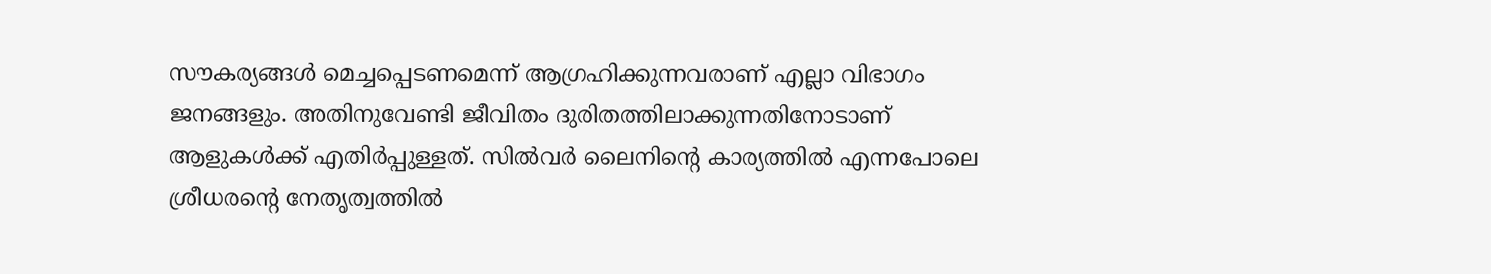സൗകര്യങ്ങള്‍ മെച്ചപ്പെടണമെന്ന്‌ ആഗ്രഹിക്കുന്നവരാണ്‌ എല്ലാ വിഭാഗം ജനങ്ങളും. അതിനുവേണ്ടി ജീവിതം ദുരിതത്തിലാക്കുന്നതിനോടാണ്‌ ആളുകള്‍ക്ക്‌ എതിര്‍പ്പുള്ളത്‌. സില്‍വര്‍ ലൈനിന്റെ കാര്യത്തില്‍ എന്നപോലെ ശ്രീധരന്റെ നേതൃത്വത്തില്‍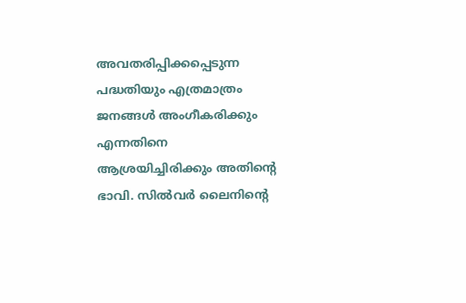അവതരിപ്പിക്കപ്പെടുന്ന പദ്ധതിയും എത്രമാത്രം ജനങ്ങള്‍ അംഗീകരിക്കും എന്നതിനെ ആശ്രയിച്ചിരിക്കും അതിന്റെ ഭാവി. സില്‍വര്‍ ലൈനിന്റെ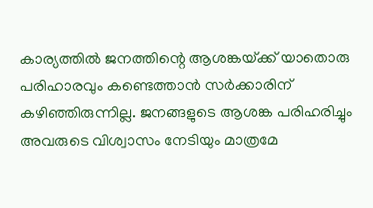കാര്യത്തില്‍ ജനത്തിന്റെ ആശങ്കയ്‌ക്ക്‌ യാതൊരു പരിഹാരവും കണ്ടെത്താന്‍ സര്‍ക്കാരിന്‌ കഴിഞ്ഞിരുന്നില്ല. ജനങ്ങളുടെ ആശങ്ക പരിഹരിച്ചും അവരുടെ വിശ്വാസം നേടിയും മാത്രമേ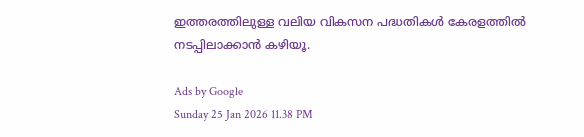ഇത്തരത്തിലുള്ള വലിയ വികസന പദ്ധതികള്‍ കേരളത്തില്‍ നടപ്പിലാക്കാന്‍ കഴിയൂ.

Ads by Google
Sunday 25 Jan 2026 11.38 PM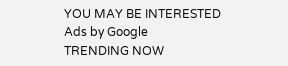YOU MAY BE INTERESTED
Ads by Google
TRENDING NOW